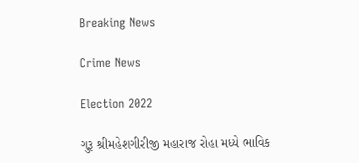Breaking News

Crime News

Election 2022

ગુરૂ શ્રીમહેશગીરીજી મહારાજ રોહા મધ્યે ભાવિક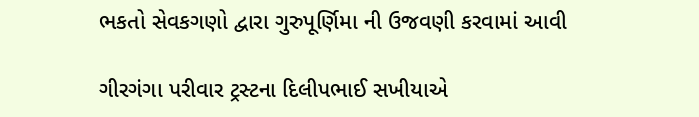ભકતો સેવકગણો દ્વારા ગુરુપૂર્ણિમા ની ઉજવણી કરવામાં આવી

ગીરગંગા પરીવાર ટ્રસ્ટના દિલીપભાઈ સખીયાએ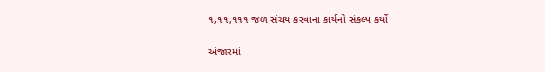૧,૧૧,૧૧૧ જળ સંચય કરવાના કાર્યનો સંકલ્પ કર્યો

અંજારમાં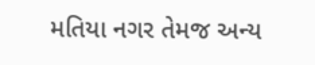મતિયા નગર તેમજ અન્ય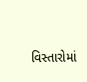વિસ્તારોમાં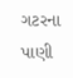ગટરના પાણી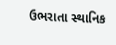ઉભરાતા સ્થાનિક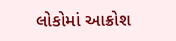લોકોમાં આક્રોશ